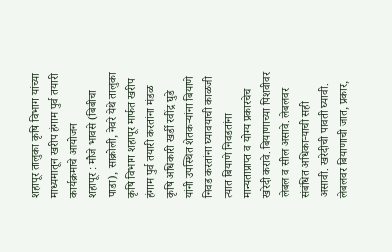शहापूर तालुका कृषि विभाग यांच्या माध्यमातून खरीप हंगाम पुर्व तयारी कार्यक्रमाचे आयोजन
शहापूर : मौजे भावसे (बिबीचा पाडा), साक्रोली, नेवरे येथे तालुका कृषि विभाग शहापूर मार्फत खरीप हंगाम पुर्व तयारी करतांना मंडळ कृषि अधिकारी खर्डी रवींद्र घुडे यांनी उपस्थित शेतकऱ्यांना बियाणे निवड करतांना घ्यावयाची काळजी त्यात बियाणे निवडतांना मान्यताप्राप्त व योग्य प्रकारचेच खरेदी करावे. बियाणाच्या पिशवीवर लेबल व सील असावे. लेबलवर संबंधित अधिकाऱ्याची सही असावी. खरेदीची पावती घ्यावी. लेबलवर बियाणाची जात, प्रकार,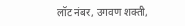लॉट नंबर, उगवण शक्ती,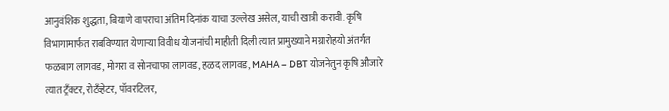आनुवंशिक शुद्धता, बियाणे वापराचा अंतिम दिनांक याचा उल्लेख असेल, याची खात्री करावी. कृषि विभागामार्फत राबविण्यात येणाऱ्या विवीध योजनांची माहीती दिली त्यात प्रामुख्याने मग्रारोहयो अंतर्गत फळबाग लागवड, मोगरा व सोनचाफा लागवड, हळद लागवड, MAHA – DBT योजनेतुन कृषि औजारे त्यात ट्रँक्टर, रोटँव्हेटर, पॉवरटिलर,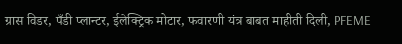ग्रास विडर, पँडी प्लान्टर, ईलेक्ट्रिक मोटार, फवारणी यंत्र बाबत माहीती दिली, PFEME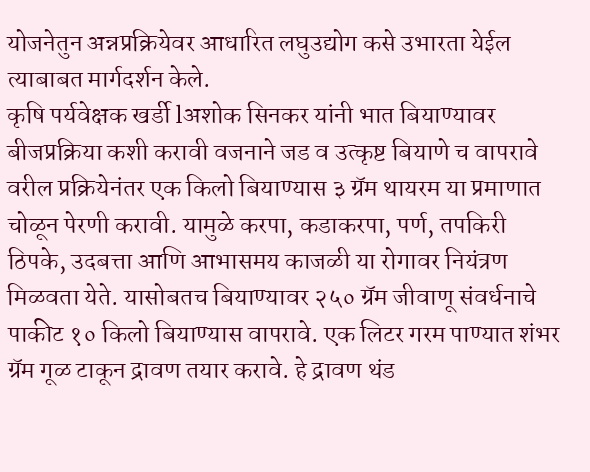योजनेतुन अन्नप्रक्रियेवर आधारित लघुउद्योग कसे उभारता येईल त्याबाबत मार्गदर्शन केले.
कृषि पर्यवेक्षक खर्डी lअशोक सिनकर यांनी भात बियाण्यावर बीजप्रक्रिया कशी करावी वजनाने जड व उत्कृष्ट बियाणे च वापरावे वरील प्रक्रियेनंतर एक किलो बियाण्यास ३ ग्रॅम थायरम या प्रमाणात चोळून पेरणी करावी. यामुळे करपा, कडाकरपा, पर्ण, तपकिरी ठिपके, उदबत्ता आणि आभासमय काजळी या रोगावर नियंत्रण मिळवता येते. यासोबतच बियाण्यावर २५० ग्रॅम जीवाणू संवर्धनाचे पाकीट १० किलो बियाण्यास वापरावे. एक लिटर गरम पाण्यात शंभर ग्रॅम गूळ टाकून द्रावण तयार करावे. हे द्रावण थंड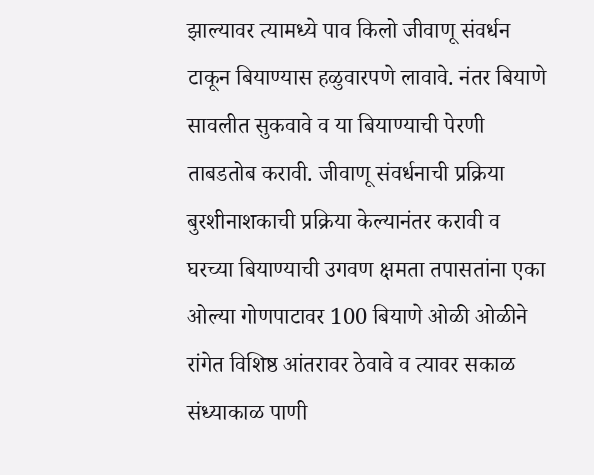झाल्यावर त्यामध्ये पाव किलो जीवाणू संवर्धन टाकून बियाण्यास हळुवारपणे लावावे. नंतर बियाणे सावलीत सुकवावे व या बियाण्याची पेरणी ताबडतोब करावी. जीवाणू संवर्धनाची प्रक्रिया बुरशीनाशकाची प्रक्रिया केल्यानंतर करावी व घरच्या बियाण्याची उगवण क्षमता तपासतांना एका ओल्या गोणपाटावर 100 बियाणे ओळी ओळीने रांगेत विशिष्ठ आंतरावर ठेवावे व त्यावर सकाळ संध्याकाळ पाणी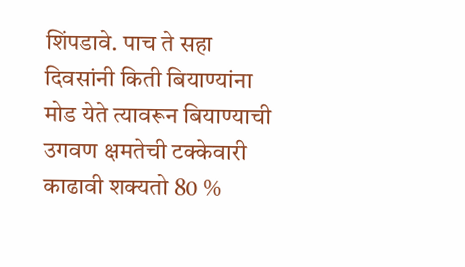शिंपडावे. पाच ते सहा दिवसांनी किती बियाण्यांना मोड येते त्यावरून बियाण्याची उगवण क्षमतेची टक्केवारी काढावी शक्यतो 80 %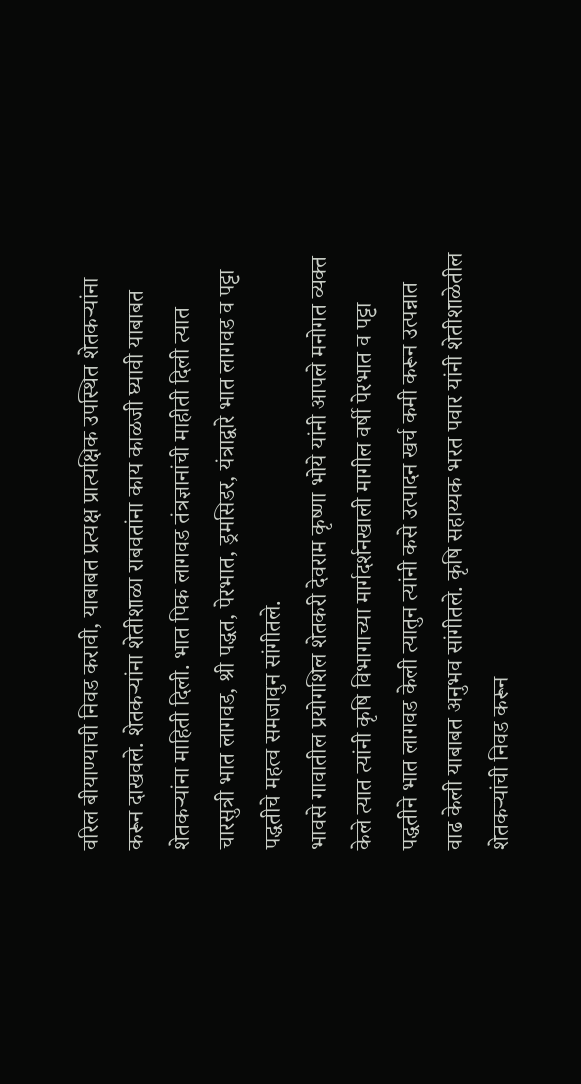वरिल बीयाण्याची निवड करावी, याबाबत प्रत्यक्ष प्रात्यक्षिक उपस्थित शेतकऱ्यांना करून दाखवले. शेतकऱ्यांना शेतीशाळा राबवतांना काय काळजी घ्यावी याबाबत शेतकऱ्यांना माहिती दिली. भात पिक लागवड तंत्रज्ञानांची माहीती दिली त्यात चारसुत्री भात लागवड, श्री पद्धत, पेरभात, ड्रमसिडर, यंत्राद्वारे भात लागवड व पट्टा पद्धतीचे महत्व समजावुन सांगीतले.
भावसे गावातील प्रयोगशिल शेतकरी देवराम कृष्णा भोये यांनी आपले मनोगत व्यक्त केले त्यात त्यांनी कृषि विभागाच्या मार्गदर्शनखाली मागील वर्षी पेरभात व पट्टा पद्धतीने भात लागवड केली त्यातुन त्यांनी कसे उत्पादन खर्च कमी करून उत्पन्नात वाढ केली याबाबत अनुभव सांगीतले. कृषि सहाय्यक भरत पवार यांनी शेतीशाळेतील शेतकऱ्यांची निवड करून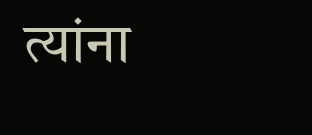त्यांना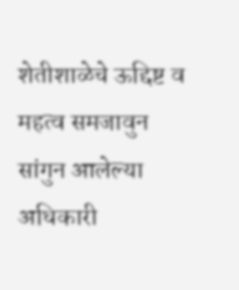शेतीशाळेचे ऊद्दिष्ट व महत्व समजावुन सांगुन आलेल्या अधिकारी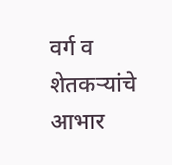वर्ग व शेतकऱ्यांचे आभार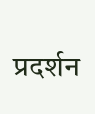प्रदर्शन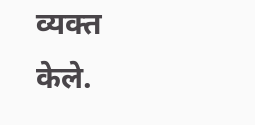व्यक्त केले.